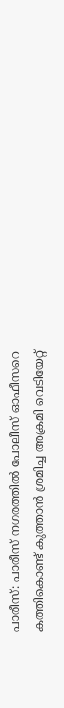പാരീസ്: പാരീസ് നഗരത്തിൽ പോലീസ് ഓഫീസറെ കത്തികൊണ്ട് കുത്താൻ ശ്രമിച്ച അക്രമി വെടിയേറ്റ്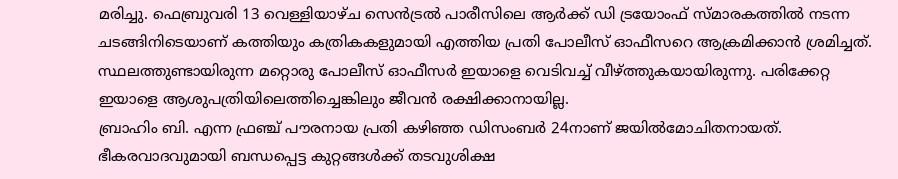മരിച്ചു. ഫെബ്രുവരി 13 വെള്ളിയാഴ്ച സെൻട്രൽ പാരീസിലെ ആർക്ക് ഡി ട്രയോംഫ് സ്മാരകത്തിൽ നടന്ന ചടങ്ങിനിടെയാണ് കത്തിയും കത്രികകളുമായി എത്തിയ പ്രതി പോലീസ് ഓഫീസറെ ആക്രമിക്കാൻ ശ്രമിച്ചത്. സ്ഥലത്തുണ്ടായിരുന്ന മറ്റൊരു പോലീസ് ഓഫീസർ ഇയാളെ വെടിവച്ച് വീഴ്ത്തുകയായിരുന്നു. പരിക്കേറ്റ ഇയാളെ ആശുപത്രിയിലെത്തിച്ചെങ്കിലും ജീവൻ രക്ഷിക്കാനായില്ല.
ബ്രാഹിം ബി. എന്ന ഫ്രഞ്ച് പൗരനായ പ്രതി കഴിഞ്ഞ ഡിസംബർ 24നാണ് ജയിൽമോചിതനായത്.
ഭീകരവാദവുമായി ബന്ധപ്പെട്ട കുറ്റങ്ങൾക്ക് തടവുശിക്ഷ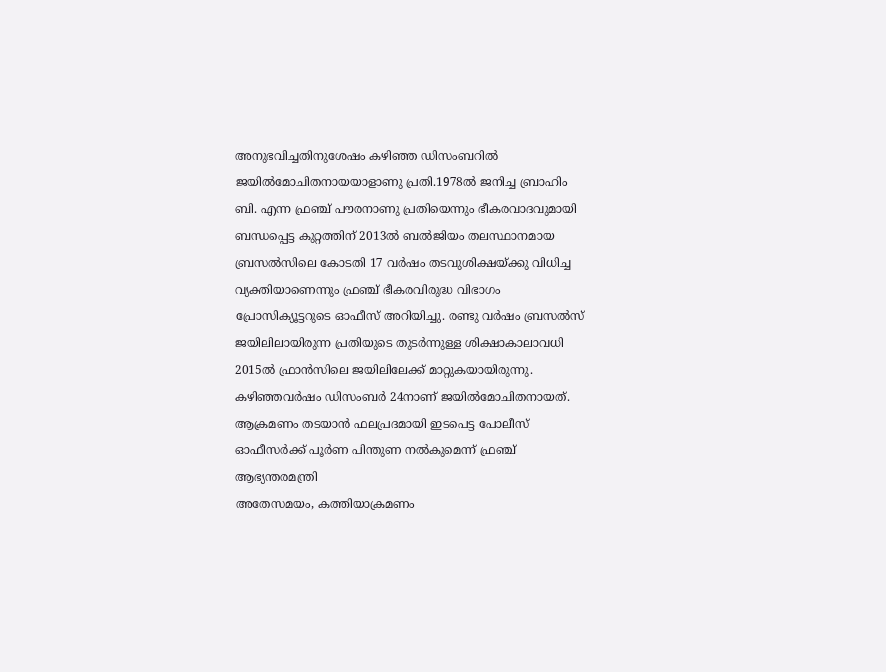അനുഭവിച്ചതിനുശേഷം കഴിഞ്ഞ ഡിസംബറിൽ ജയിൽമോചിതനായയാളാണു പ്രതി.1978ൽ ജനിച്ച ബ്രാഹിം ബി. എന്ന ഫ്രഞ്ച് പൗരനാണു പ്രതിയെന്നും ഭീകരവാദവുമായി ബന്ധപ്പെട്ട കുറ്റത്തിന് 2013ൽ ബൽജിയം തലസ്ഥാനമായ ബ്രസൽസിലെ കോടതി 17 വർഷം തടവുശിക്ഷയ്ക്കു വിധിച്ച വ്യക്തിയാണെന്നും ഫ്രഞ്ച് ഭീകരവിരുദ്ധ വിഭാഗം പ്രോസിക്യൂട്ടറുടെ ഓഫീസ് അറിയിച്ചു. രണ്ടു വർഷം ബ്രസൽസ് ജയിലിലായിരുന്ന പ്രതിയുടെ തുടർന്നുള്ള ശിക്ഷാകാലാവധി 2015ൽ ഫ്രാൻസിലെ ജയിലിലേക്ക് മാറ്റുകയായിരുന്നു. കഴിഞ്ഞവർഷം ഡിസംബർ 24നാണ് ജയിൽമോചിതനായത്.
ആക്രമണം തടയാൻ ഫലപ്രദമായി ഇടപെട്ട പോലീസ് ഓഫീസർക്ക് പൂർണ പിന്തുണ നൽകുമെന്ന് ഫ്രഞ്ച് ആഭ്യന്തരമന്ത്രി
അതേസമയം, കത്തിയാക്രമണം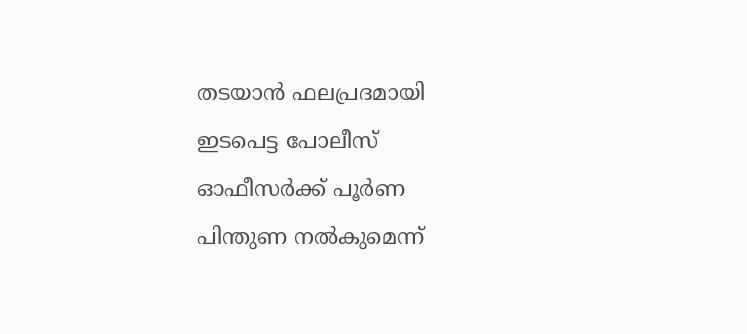തടയാൻ ഫലപ്രദമായി ഇടപെട്ട പോലീസ് ഓഫീസർക്ക് പൂർണ പിന്തുണ നൽകുമെന്ന്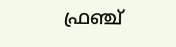ഫ്രഞ്ച്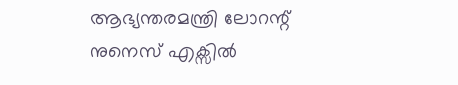ആഭ്യന്തരമന്ത്രി ലോറന്റ് നുനെസ് എക്സിൽ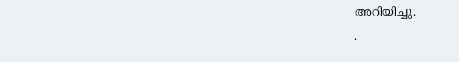അറിയിച്ചു.
.